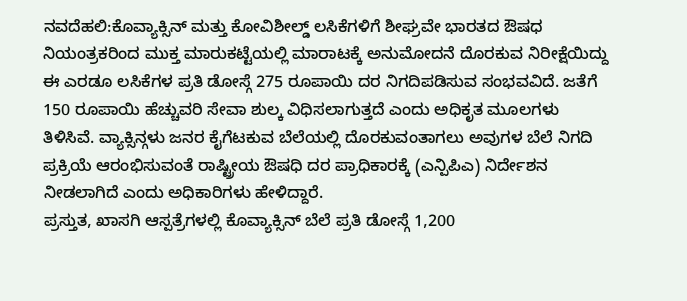ನವದೆಹಲಿ:ಕೊವ್ಯಾಕ್ಸಿನ್ ಮತ್ತು ಕೋವಿಶೀಲ್ಡ್ ಲಸಿಕೆಗಳಿಗೆ ಶೀಘ್ರವೇ ಭಾರತದ ಔಷಧ ನಿಯಂತ್ರಕರಿಂದ ಮುಕ್ತ ಮಾರುಕಟ್ಟೆಯಲ್ಲಿ ಮಾರಾಟಕ್ಕೆ ಅನುಮೋದನೆ ದೊರಕುವ ನಿರೀಕ್ಷೆಯಿದ್ದು ಈ ಎರಡೂ ಲಸಿಕೆಗಳ ಪ್ರತಿ ಡೋಸ್ಗೆ 275 ರೂಪಾಯಿ ದರ ನಿಗದಿಪಡಿಸುವ ಸಂಭವವಿದೆ. ಜತೆಗೆ 150 ರೂಪಾಯಿ ಹೆಚ್ಚುವರಿ ಸೇವಾ ಶುಲ್ಕ ವಿಧಿಸಲಾಗುತ್ತದೆ ಎಂದು ಅಧಿಕೃತ ಮೂಲಗಳು ತಿಳಿಸಿವೆ. ವ್ಯಾಕ್ಸಿನ್ಗಳು ಜನರ ಕೈಗೆಟಕುವ ಬೆಲೆಯಲ್ಲಿ ದೊರಕುವಂತಾಗಲು ಅವುಗಳ ಬೆಲೆ ನಿಗದಿ ಪ್ರಕ್ರಿಯೆ ಆರಂಭಿಸುವಂತೆ ರಾಷ್ಟ್ರೀಯ ಔಷಧಿ ದರ ಪ್ರಾಧಿಕಾರಕ್ಕೆ (ಎನ್ಪಿಪಿಎ) ನಿರ್ದೇಶನ ನೀಡಲಾಗಿದೆ ಎಂದು ಅಧಿಕಾರಿಗಳು ಹೇಳಿದ್ದಾರೆ.
ಪ್ರಸ್ತುತ, ಖಾಸಗಿ ಆಸ್ಪತ್ರೆಗಳಲ್ಲಿ ಕೊವ್ಯಾಕ್ಸಿನ್ ಬೆಲೆ ಪ್ರತಿ ಡೋಸ್ಗೆ 1,200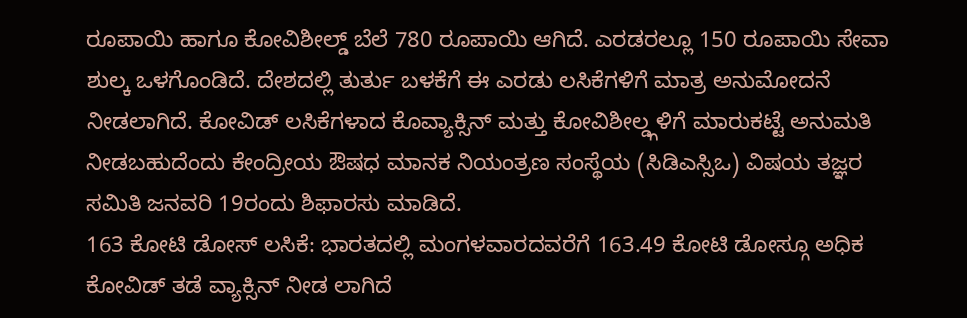ರೂಪಾಯಿ ಹಾಗೂ ಕೋವಿಶೀಲ್ಡ್ ಬೆಲೆ 780 ರೂಪಾಯಿ ಆಗಿದೆ. ಎರಡರಲ್ಲೂ 150 ರೂಪಾಯಿ ಸೇವಾ ಶುಲ್ಕ ಒಳಗೊಂಡಿದೆ. ದೇಶದಲ್ಲಿ ತುರ್ತು ಬಳಕೆಗೆ ಈ ಎರಡು ಲಸಿಕೆಗಳಿಗೆ ಮಾತ್ರ ಅನುಮೋದನೆ ನೀಡಲಾಗಿದೆ. ಕೋವಿಡ್ ಲಸಿಕೆಗಳಾದ ಕೊವ್ಯಾಕ್ಸಿನ್ ಮತ್ತು ಕೋವಿಶೀಲ್ಡ್ಗಳಿಗೆ ಮಾರುಕಟ್ಟೆ ಅನುಮತಿ ನೀಡಬಹುದೆಂದು ಕೇಂದ್ರೀಯ ಔಷಧ ಮಾನಕ ನಿಯಂತ್ರಣ ಸಂಸ್ಥೆಯ (ಸಿಡಿಎಸ್ಸಿಒ) ವಿಷಯ ತಜ್ಞರ ಸಮಿತಿ ಜನವರಿ 19ರಂದು ಶಿಫಾರಸು ಮಾಡಿದೆ.
163 ಕೋಟಿ ಡೋಸ್ ಲಸಿಕೆ: ಭಾರತದಲ್ಲಿ ಮಂಗಳವಾರದವರೆಗೆ 163.49 ಕೋಟಿ ಡೋಸ್ಗೂ ಅಧಿಕ ಕೋವಿಡ್ ತಡೆ ವ್ಯಾಕ್ಸಿನ್ ನೀಡ ಲಾಗಿದೆ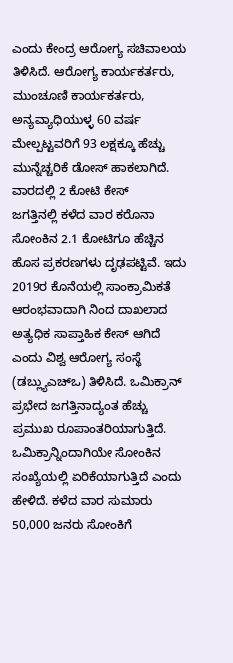ಎಂದು ಕೇಂದ್ರ ಆರೋಗ್ಯ ಸಚಿವಾಲಯ ತಿಳಿಸಿದೆ. ಆರೋಗ್ಯ ಕಾರ್ಯಕರ್ತರು, ಮುಂಚೂಣಿ ಕಾರ್ಯಕರ್ತರು, ಅನ್ಯವ್ಯಾಧಿಯುಳ್ಳ 60 ವರ್ಷ ಮೇಲ್ಪಟ್ಟವರಿಗೆ 93 ಲಕ್ಷಕ್ಕೂ ಹೆಚ್ಚು ಮುನ್ನೆಚ್ಚರಿಕೆ ಡೋಸ್ ಹಾಕಲಾಗಿದೆ.
ವಾರದಲ್ಲಿ 2 ಕೋಟಿ ಕೇಸ್
ಜಗತ್ತಿನಲ್ಲಿ ಕಳೆದ ವಾರ ಕರೊನಾ ಸೋಂಕಿನ 2.1 ಕೋಟಿಗೂ ಹೆಚ್ಚಿನ ಹೊಸ ಪ್ರಕರಣಗಳು ದೃಢಪಟ್ಟಿವೆ. ಇದು 2019ರ ಕೊನೆಯಲ್ಲಿ ಸಾಂಕ್ರಾಮಿಕತೆ ಆರಂಭವಾದಾಗಿ ನಿಂದ ದಾಖಲಾದ ಅತ್ಯಧಿಕ ಸಾಪ್ತಾಹಿಕ ಕೇಸ್ ಆಗಿದೆ ಎಂದು ವಿಶ್ವ ಆರೋಗ್ಯ ಸಂಸ್ಥೆ (ಡಬ್ಲ್ಯುಎಚ್ಒ) ತಿಳಿಸಿದೆ. ಒಮಿಕ್ರಾನ್ ಪ್ರಭೇದ ಜಗತ್ತಿನಾದ್ಯಂತ ಹೆಚ್ಚು ಪ್ರಮುಖ ರೂಪಾಂತರಿಯಾಗುತ್ತಿದೆ. ಒಮಿಕ್ರಾನ್ನಿಂದಾಗಿಯೇ ಸೋಂಕಿನ ಸಂಖ್ಯೆಯಲ್ಲಿ ಏರಿಕೆಯಾಗುತ್ತಿದೆ ಎಂದು ಹೇಳಿದೆ. ಕಳೆದ ವಾರ ಸುಮಾರು 50,000 ಜನರು ಸೋಂಕಿಗೆ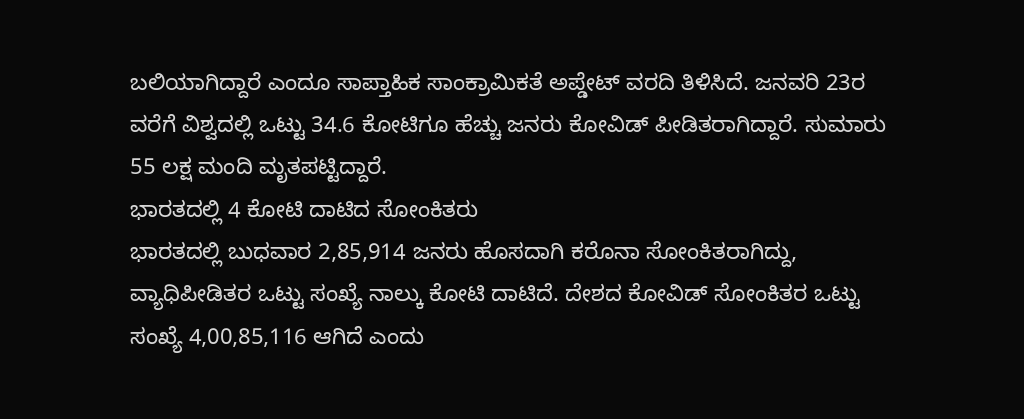ಬಲಿಯಾಗಿದ್ದಾರೆ ಎಂದೂ ಸಾಪ್ತಾಹಿಕ ಸಾಂಕ್ರಾಮಿಕತೆ ಅಪ್ಡೇಟ್ ವರದಿ ತಿಳಿಸಿದೆ. ಜನವರಿ 23ರ ವರೆಗೆ ವಿಶ್ವದಲ್ಲಿ ಒಟ್ಟು 34.6 ಕೋಟಿಗೂ ಹೆಚ್ಚು ಜನರು ಕೋವಿಡ್ ಪೀಡಿತರಾಗಿದ್ದಾರೆ. ಸುಮಾರು 55 ಲಕ್ಷ ಮಂದಿ ಮೃತಪಟ್ಟಿದ್ದಾರೆ.
ಭಾರತದಲ್ಲಿ 4 ಕೋಟಿ ದಾಟಿದ ಸೋಂಕಿತರು
ಭಾರತದಲ್ಲಿ ಬುಧವಾರ 2,85,914 ಜನರು ಹೊಸದಾಗಿ ಕರೊನಾ ಸೋಂಕಿತರಾಗಿದ್ದು, ವ್ಯಾಧಿಪೀಡಿತರ ಒಟ್ಟು ಸಂಖ್ಯೆ ನಾಲ್ಕು ಕೋಟಿ ದಾಟಿದೆ. ದೇಶದ ಕೋವಿಡ್ ಸೋಂಕಿತರ ಒಟ್ಟು ಸಂಖ್ಯೆ 4,00,85,116 ಆಗಿದೆ ಎಂದು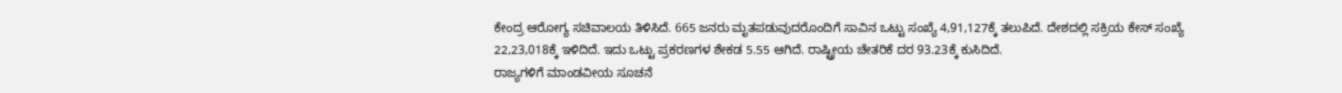ಕೇಂದ್ರ ಆರೋಗ್ಯ ಸಚಿವಾಲಯ ತಿಳಿಸಿದೆ. 665 ಜನರು ಮೃತಪಡುವುದರೊಂದಿಗೆ ಸಾವಿನ ಒಟ್ಟು ಸಂಖ್ಯೆ 4,91,127ಕ್ಕೆ ತಲುಪಿದೆ. ದೇಶದಲ್ಲಿ ಸಕ್ರಿಯ ಕೇಸ್ ಸಂಖ್ಯೆ 22,23,018ಕ್ಕೆ ಇಳಿದಿದೆ. ಇದು ಒಟ್ಟು ಪ್ರಕರಣಗಳ ಶೇಕಡ 5.55 ಆಗಿದೆ. ರಾಷ್ಟ್ರೀಯ ಚೇತರಿಕೆ ದರ 93.23ಕ್ಕೆ ಕುಸಿದಿದೆ.
ರಾಜ್ಯಗಳಿಗೆ ಮಾಂಡವೀಯ ಸೂಚನೆ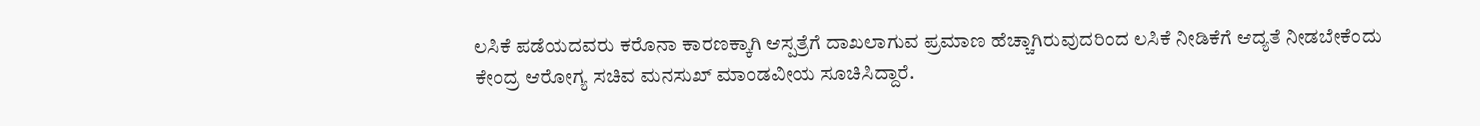ಲಸಿಕೆ ಪಡೆಯದವರು ಕರೊನಾ ಕಾರಣಕ್ಕಾಗಿ ಆಸ್ಪತ್ರೆಗೆ ದಾಖಲಾಗುವ ಪ್ರಮಾಣ ಹೆಚ್ಚಾಗಿರುವುದರಿಂದ ಲಸಿಕೆ ನೀಡಿಕೆಗೆ ಆದ್ಯತೆ ನೀಡಬೇಕೆಂದು ಕೇಂದ್ರ ಆರೋಗ್ಯ ಸಚಿವ ಮನಸುಖ್ ಮಾಂಡವೀಯ ಸೂಚಿಸಿದ್ದಾರೆ.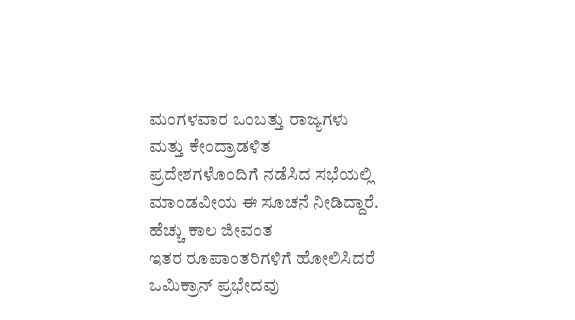ಮಂಗಳವಾರ ಒಂಬತ್ತು ರಾಜ್ಯಗಳು ಮತ್ತು ಕೇಂದ್ರಾಡಳಿತ ಪ್ರದೇಶಗಳೊಂದಿಗೆ ನಡೆಸಿದ ಸಭೆಯಲ್ಲಿ ಮಾಂಡವೀಯ ಈ ಸೂಚನೆ ನೀಡಿದ್ದಾರೆ.
ಹೆಚ್ಚು ಕಾಲ ಜೀವಂತ
ಇತರ ರೂಪಾಂತರಿಗಳಿಗೆ ಹೋಲಿಸಿದರೆ ಒಮಿಕ್ರಾನ್ ಪ್ರಭೇದವು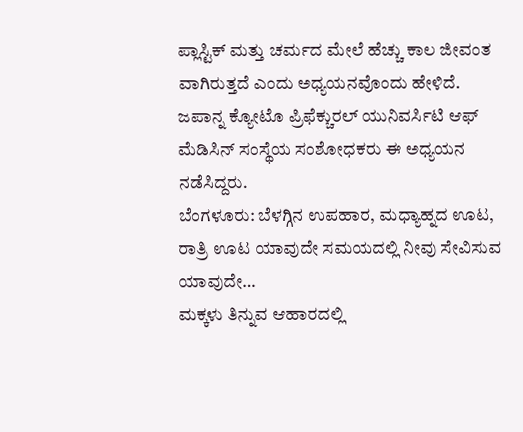ಪ್ಲಾಸ್ಟಿಕ್ ಮತ್ತು ಚರ್ಮದ ಮೇಲೆ ಹೆಚ್ಚು ಕಾಲ ಜೀವಂತ ವಾಗಿರುತ್ತದೆ ಎಂದು ಅಧ್ಯಯನವೊಂದು ಹೇಳಿದೆ. ಜಪಾನ್ನ ಕ್ಯೋಟೊ ಪ್ರಿಫೆಕ್ಚುರಲ್ ಯುನಿವರ್ಸಿಟಿ ಆಫ್ ಮೆಡಿಸಿನ್ ಸಂಸ್ಥೆಯ ಸಂಶೋಧಕರು ಈ ಅಧ್ಯಯನ ನಡೆಸಿದ್ದರು.
ಬೆಂಗಳೂರು: ಬೆಳಗ್ಗಿನ ಉಪಹಾರ, ಮಧ್ಯಾಹ್ನದ ಊಟ, ರಾತ್ರಿ ಊಟ ಯಾವುದೇ ಸಮಯದಲ್ಲಿ ನೀವು ಸೇವಿಸುವ ಯಾವುದೇ…
ಮಕ್ಕಳು ತಿನ್ನುವ ಆಹಾರದಲ್ಲಿ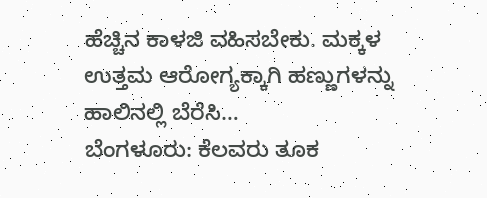ಹೆಚ್ಚಿನ ಕಾಳಜಿ ವಹಿಸಬೇಕು. ಮಕ್ಕಳ ಉತ್ತಮ ಆರೋಗ್ಯಕ್ಕಾಗಿ ಹಣ್ಣುಗಳನ್ನು ಹಾಲಿನಲ್ಲಿ ಬೆರೆಸಿ…
ಬೆಂಗಳೂರು: ಕೆಲವರು ತೂಕ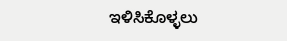ಇಳಿಸಿಕೊಳ್ಳಲು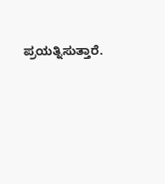ಪ್ರಯತ್ನಿಸುತ್ತಾರೆ.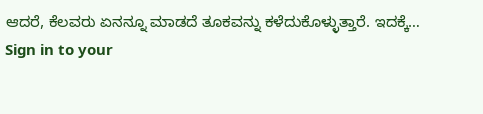ಆದರೆ, ಕೆಲವರು ಏನನ್ನೂ ಮಾಡದೆ ತೂಕವನ್ನು ಕಳೆದುಕೊಳ್ಳುತ್ತಾರೆ. ಇದಕ್ಕೆ…
Sign in to your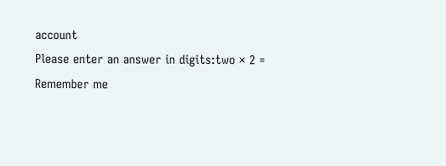account
Please enter an answer in digits:two × 2 =
Remember me